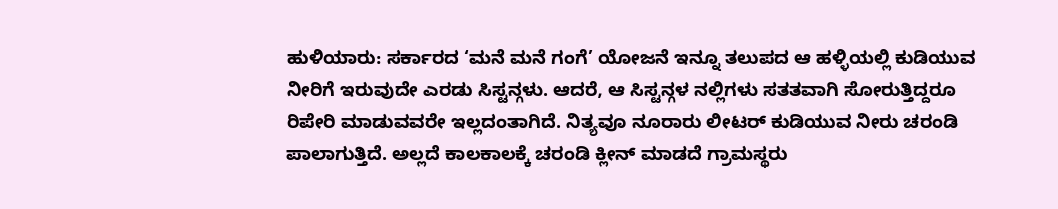ಹುಳಿಯಾರು: ಸರ್ಕಾರದ ‘ಮನೆ ಮನೆ ಗಂಗೆ’ ಯೋಜನೆ ಇನ್ನೂ ತಲುಪದ ಆ ಹಳ್ಳಿಯಲ್ಲಿ ಕುಡಿಯುವ ನೀರಿಗೆ ಇರುವುದೇ ಎರಡು ಸಿಸ್ಟನ್ಗಳು. ಆದರೆ, ಆ ಸಿಸ್ಟನ್ಗಳ ನಲ್ಲಿಗಳು ಸತತವಾಗಿ ಸೋರುತ್ತಿದ್ದರೂ ರಿಪೇರಿ ಮಾಡುವವರೇ ಇಲ್ಲದಂತಾಗಿದೆ. ನಿತ್ಯವೂ ನೂರಾರು ಲೀಟರ್ ಕುಡಿಯುವ ನೀರು ಚರಂಡಿ ಪಾಲಾಗುತ್ತಿದೆ. ಅಲ್ಲದೆ ಕಾಲಕಾಲಕ್ಕೆ ಚರಂಡಿ ಕ್ಲೀನ್ ಮಾಡದೆ ಗ್ರಾಮಸ್ಥರು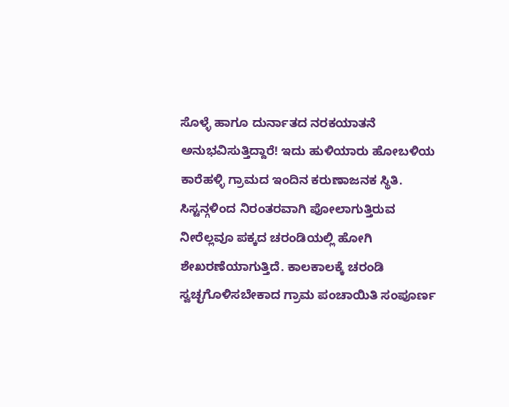ಸೊಳ್ಳೆ ಹಾಗೂ ದುರ್ನಾತದ ನರಕಯಾತನೆ ಅನುಭವಿಸುತ್ತಿದ್ದಾರೆ! ಇದು ಹುಳಿಯಾರು ಹೋಬಳಿಯ ಕಾರೆಹಳ್ಳಿ ಗ್ರಾಮದ ಇಂದಿನ ಕರುಣಾಜನಕ ಸ್ಥಿತಿ.
ಸಿಸ್ಟನ್ಗಳಿಂದ ನಿರಂತರವಾಗಿ ಪೋಲಾಗುತ್ತಿರುವ ನೀರೆಲ್ಲವೂ ಪಕ್ಕದ ಚರಂಡಿಯಲ್ಲಿ ಹೋಗಿ ಶೇಖರಣೆಯಾಗುತ್ತಿದೆ. ಕಾಲಕಾಲಕ್ಕೆ ಚರಂಡಿ ಸ್ವಚ್ಛಗೊಳಿಸಬೇಕಾದ ಗ್ರಾಮ ಪಂಚಾಯಿತಿ ಸಂಪೂರ್ಣ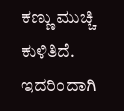ಕಣ್ಣು ಮುಚ್ಚಿ ಕುಳಿತಿದೆ. ಇದರಿಂದಾಗಿ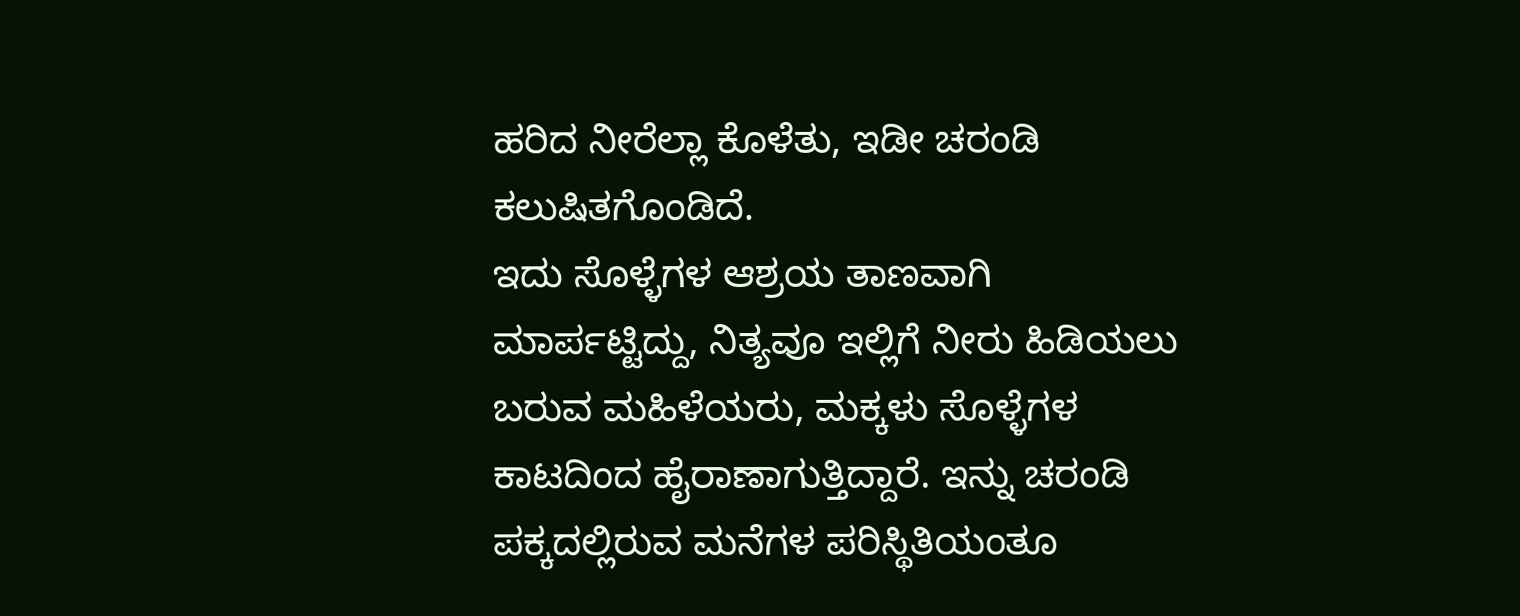ಹರಿದ ನೀರೆಲ್ಲಾ ಕೊಳೆತು, ಇಡೀ ಚರಂಡಿ ಕಲುಷಿತಗೊಂಡಿದೆ.
ಇದು ಸೊಳ್ಳೆಗಳ ಆಶ್ರಯ ತಾಣವಾಗಿ ಮಾರ್ಪಟ್ಟಿದ್ದು, ನಿತ್ಯವೂ ಇಲ್ಲಿಗೆ ನೀರು ಹಿಡಿಯಲು ಬರುವ ಮಹಿಳೆಯರು, ಮಕ್ಕಳು ಸೊಳ್ಳೆಗಳ ಕಾಟದಿಂದ ಹೈರಾಣಾಗುತ್ತಿದ್ದಾರೆ. ಇನ್ನು ಚರಂಡಿ ಪಕ್ಕದಲ್ಲಿರುವ ಮನೆಗಳ ಪರಿಸ್ಥಿತಿಯಂತೂ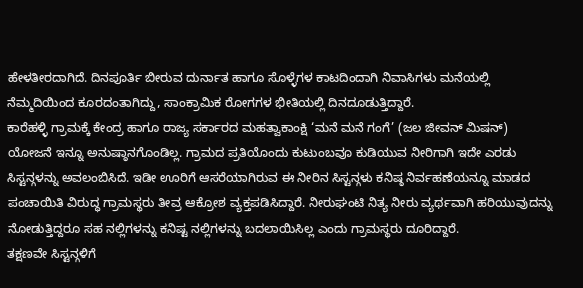ಹೇಳತೀರದಾಗಿದೆ. ದಿನಪೂರ್ತಿ ಬೀರುವ ದುರ್ನಾತ ಹಾಗೂ ಸೊಳ್ಳೆಗಳ ಕಾಟದಿಂದಾಗಿ ನಿವಾಸಿಗಳು ಮನೆಯಲ್ಲಿ ನೆಮ್ಮದಿಯಿಂದ ಕೂರದಂತಾಗಿದ್ದು, ಸಾಂಕ್ರಾಮಿಕ ರೋಗಗಳ ಭೀತಿಯಲ್ಲಿ ದಿನದೂಡುತ್ತಿದ್ದಾರೆ.
ಕಾರೆಹಳ್ಳಿ ಗ್ರಾಮಕ್ಕೆ ಕೇಂದ್ರ ಹಾಗೂ ರಾಜ್ಯ ಸರ್ಕಾರದ ಮಹತ್ವಾಕಾಂಕ್ಷಿ ‘ಮನೆ ಮನೆ ಗಂಗೆ’ (ಜಲ ಜೀವನ್ ಮಿಷನ್) ಯೋಜನೆ ಇನ್ನೂ ಅನುಷ್ಠಾನಗೊಂಡಿಲ್ಲ. ಗ್ರಾಮದ ಪ್ರತಿಯೊಂದು ಕುಟುಂಬವೂ ಕುಡಿಯುವ ನೀರಿಗಾಗಿ ಇದೇ ಎರಡು ಸಿಸ್ಟನ್ಗಳನ್ನು ಅವಲಂಬಿಸಿದೆ. ಇಡೀ ಊರಿಗೆ ಆಸರೆಯಾಗಿರುವ ಈ ನೀರಿನ ಸಿಸ್ಟನ್ಗಳು ಕನಿಷ್ಠ ನಿರ್ವಹಣೆಯನ್ನೂ ಮಾಡದ ಪಂಚಾಯಿತಿ ವಿರುದ್ಧ ಗ್ರಾಮಸ್ಥರು ತೀವ್ರ ಆಕ್ರೋಶ ವ್ಯಕ್ತಪಡಿಸಿದ್ದಾರೆ. ನೀರುಘಂಟಿ ನಿತ್ಯ ನೀರು ವ್ಯರ್ಥವಾಗಿ ಹರಿಯುವುದನ್ನು ನೋಡುತ್ತಿದ್ದರೂ ಸಹ ನಲ್ಲಿಗಳನ್ನು ಕನಿಷ್ಟ ನಲ್ಲಿಗಳನ್ನು ಬದಲಾಯಿಸಿಲ್ಲ ಎಂದು ಗ್ರಾಮಸ್ಥರು ದೂರಿದ್ದಾರೆ.
ತಕ್ಷಣವೇ ಸಿಸ್ಟನ್ಗಳಿಗೆ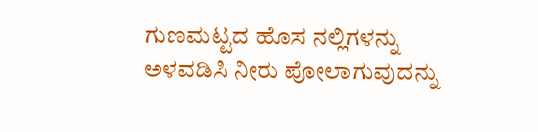ಗುಣಮಟ್ಟದ ಹೊಸ ನಲ್ಲಿಗಳನ್ನು ಅಳವಡಿಸಿ ನೀರು ಪೋಲಾಗುವುದನ್ನು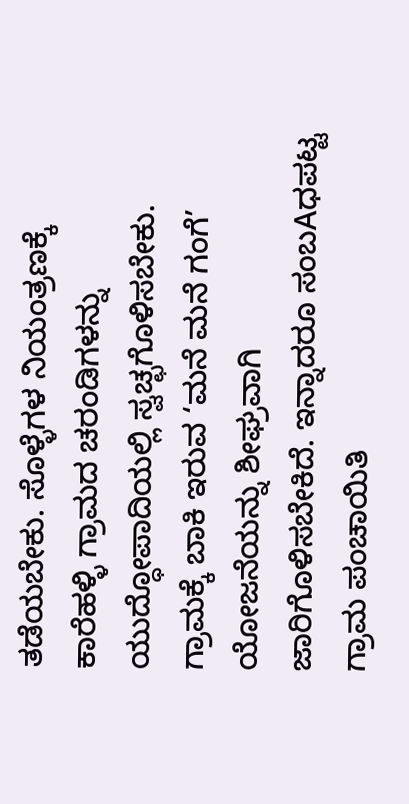ತಡೆಯಬೇಕು. ಸೊಳ್ಳೆಗಳ ನಿಯಂತ್ರಣಕ್ಕೆ ಕಾರೆಹಳ್ಳಿ ಗ್ರಾಮದ ಚರಂಡಿಗಳನ್ನು ಯುದ್ಧೋಪಾದಿಯಲ್ಲಿ ಸ್ವಚ್ಛಗೊಳಿಸಬೇಕು. ಗ್ರಾಮಕ್ಕೆ ಬಾಕಿ ಇರುವ ‘ಮನೆ ಮನೆ ಗಂಗೆ’ ಯೋಜನೆಯನ್ನು ಶೀಘ್ರವಾಗಿ ಜಾರಿಗೊಳಿಸಬೇಕಿದೆ. ಇನ್ನಾದರೂ ಸಂಬAಧಪಟ್ಟ ಗ್ರಾಮ ಪಂಚಾಯಿತಿ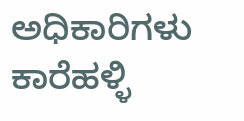ಅಧಿಕಾರಿಗಳು ಕಾರೆಹಳ್ಳಿ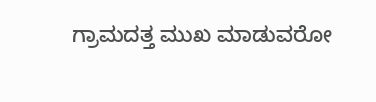ಗ್ರಾಮದತ್ತ ಮುಖ ಮಾಡುವರೋ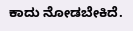ಕಾದು ನೋಡಬೇಕಿದೆ.